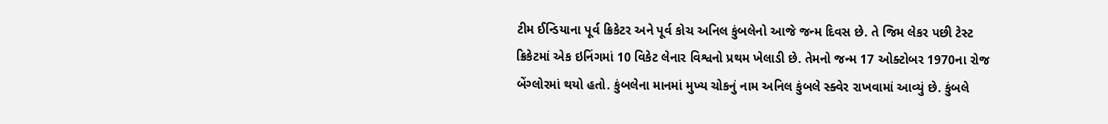ટીમ ઈન્ડિયાના પૂર્વ ક્રિકેટર અને પૂર્વ કોચ અનિલ કુંબલેનો આજે જન્મ દિવસ છે. તે જિમ લેકર પછી ટેસ્ટ ક્રિકેટમાં એક ઇનિંગમાં 10 વિકેટ લેનાર વિશ્વનો પ્રથમ ખેલાડી છે. તેમનો જન્મ 17 ઓક્ટોબર 1970ના રોજ બેંગ્લોરમાં થયો હતો. કુંબલેના માનમાં મુખ્ય ચોકનું નામ અનિલ કુંબલે સ્ક્વેર રાખવામાં આવ્યું છે. કુંબલે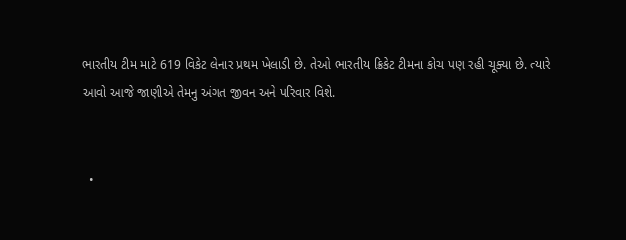ભારતીય ટીમ માટે 619 વિકેટ લેનાર પ્રથમ ખેલાડી છે. તેઓ ભારતીય ક્રિકેટ ટીમના કોચ પણ રહી ચૂક્યા છે. ત્યારે આવો આજે જાણીએ તેમનુ અંગત જીવન અને પરિવાર વિશે.


  •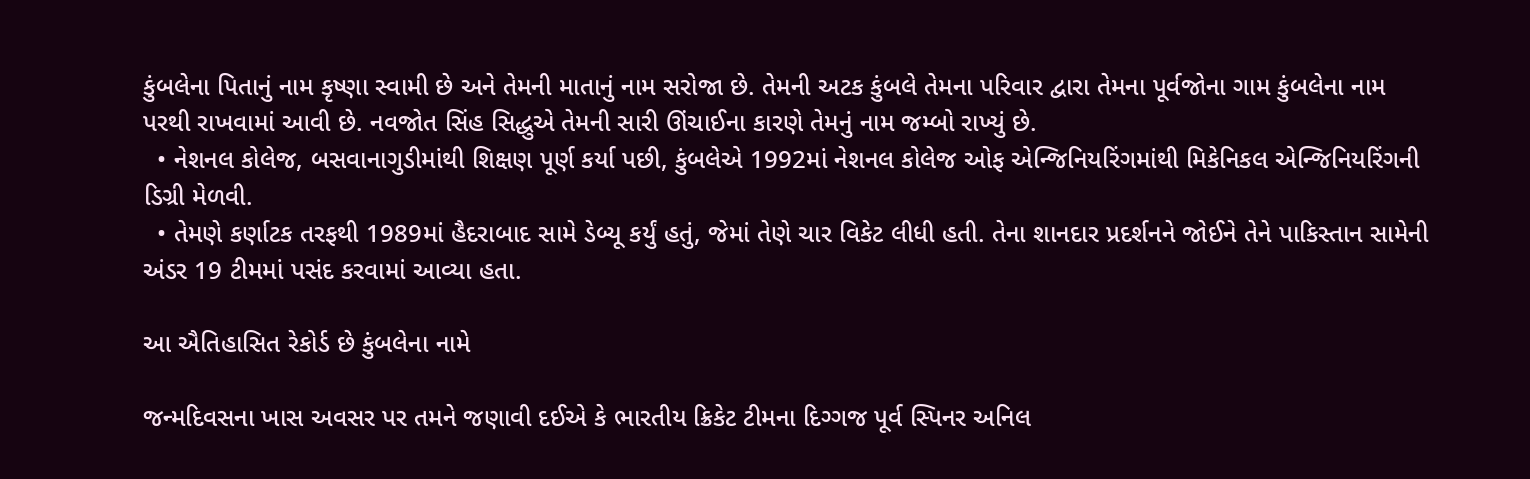કુંબલેના પિતાનું નામ કૃષ્ણા સ્વામી છે અને તેમની માતાનું નામ સરોજા છે. તેમની અટક કુંબલે તેમના પરિવાર દ્વારા તેમના પૂર્વજોના ગામ કુંબલેના નામ પરથી રાખવામાં આવી છે. નવજોત સિંહ સિદ્ધુએ તેમની સારી ઊંચાઈના કારણે તેમનું નામ જમ્બો રાખ્યું છે.
  • નેશનલ કોલેજ, બસવાનાગુડીમાંથી શિક્ષણ પૂર્ણ કર્યા પછી, કુંબલેએ 1992માં નેશનલ કોલેજ ઓફ એન્જિનિયરિંગમાંથી મિકેનિકલ એન્જિનિયરિંગની ડિગ્રી મેળવી.
  • તેમણે કર્ણાટક તરફથી 1989માં હૈદરાબાદ સામે ડેબ્યૂ કર્યું હતું, જેમાં તેણે ચાર વિકેટ લીધી હતી. તેના શાનદાર પ્રદર્શનને જોઈને તેને પાકિસ્તાન સામેની અંડર 19 ટીમમાં પસંદ કરવામાં આવ્યા હતા.

આ ઐતિહાસિત રેકોર્ડ છે કુંબલેના નામે

જન્મદિવસના ખાસ અવસર પર તમને જણાવી દઈએ કે ભારતીય ક્રિકેટ ટીમના દિગ્ગજ પૂર્વ સ્પિનર અનિલ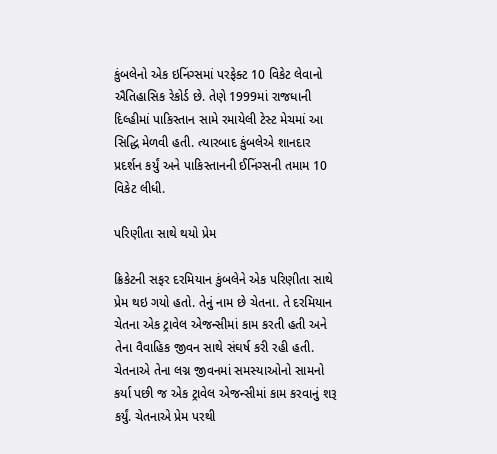કુંબલેનો એક ઇનિંગ્સમાં પરફેક્ટ 10 વિકેટ લેવાનો ઐતિહાસિક રેકોર્ડ છે. તેણે 1999માં રાજધાની દિલ્હીમાં પાકિસ્તાન સામે રમાયેલી ટેસ્ટ મેચમાં આ સિદ્ધિ મેળવી હતી. ત્યારબાદ કુંબલેએ શાનદાર પ્રદર્શન કર્યું અને પાકિસ્તાનની ઈનિંગ્સની તમામ 10 વિકેટ લીધી.

પરિણીતા સાથે થયો પ્રેમ

ક્રિકેટની સફર દરમિયાન કુંબલેને એક પરિણીતા સાથે પ્રેમ થઇ ગયો હતો. તેનું નામ છે ચેતના. તે દરમિયાન ચેતના એક ટ્રાવેલ એજન્સીમાં કામ કરતી હતી અને તેના વૈવાહિક જીવન સાથે સંઘર્ષ કરી રહી હતી. ચેતનાએ તેના લગ્ન જીવનમાં સમસ્યાઓનો સામનો કર્યા પછી જ એક ટ્રાવેલ એજન્સીમાં કામ કરવાનું શરૂ કર્યું. ચેતનાએ પ્રેમ પરથી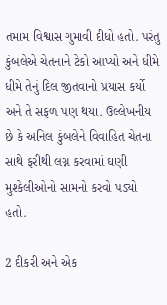તમામ વિશ્વાસ ગુમાવી દીધો હતો. પરંતુ કુંબલેએ ચેતનાને ટેકો આપ્યો અને ધીમે ધીમે તેનું દિલ જીતવાનો પ્રયાસ કર્યો અને તે સફળ પણ થયા. ઉલ્લેખનીય છે કે અનિલ કુંબલેને વિવાહિત ચેતના સાથે ફરીથી લગ્ન કરવામાં ઘણી મુશ્કેલીઓનો સામનો કરવો પડ્યો હતો.

2 દીકરી અને એક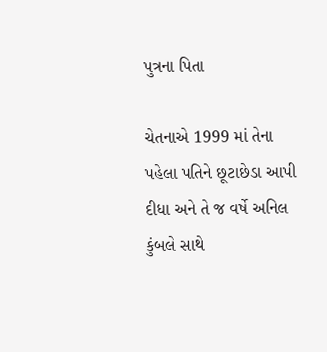પુત્રના પિતા

ચેતનાએ 1999 માં તેના પહેલા પતિને છૂટાછેડા આપી દીધા અને તે જ વર્ષે અનિલ કુંબલે સાથે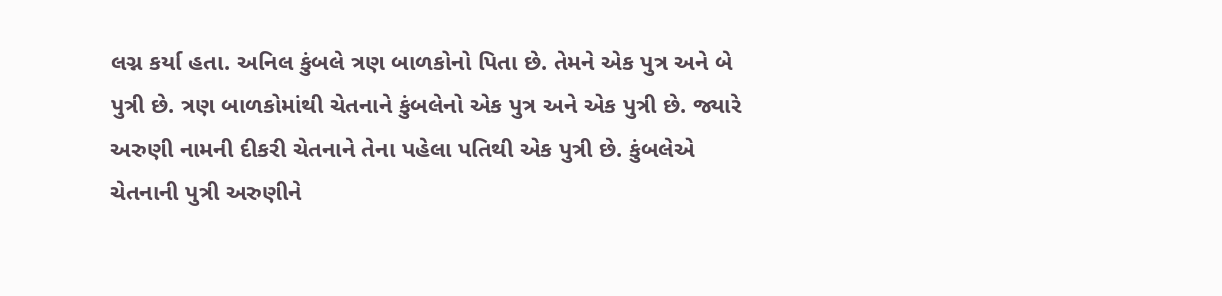લગ્ન કર્યા હતા. અનિલ કુંબલે ત્રણ બાળકોનો પિતા છે. તેમને એક પુત્ર અને બે પુત્રી છે. ત્રણ બાળકોમાંથી ચેતનાને કુંબલેનો એક પુત્ર અને એક પુત્રી છે. જ્યારે અરુણી નામની દીકરી ચેતનાને તેના પહેલા પતિથી એક પુત્રી છે. કુંબલેએ ચેતનાની પુત્રી અરુણીને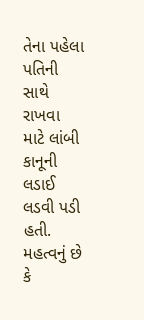તેના પહેલા પતિની સાથે રાખવા માટે લાંબી કાનૂની લડાઈ લડવી પડી હતી. મહત્વનું છે કે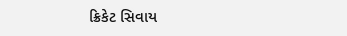ક્રિકેટ સિવાય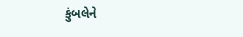કુંબલેને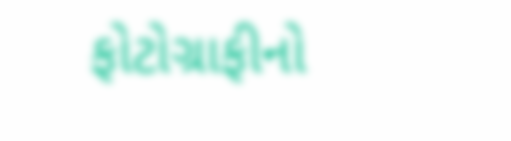ફોટોગ્રાફીનો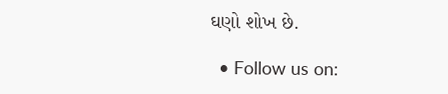ઘણો શોખ છે.

  • Follow us on: